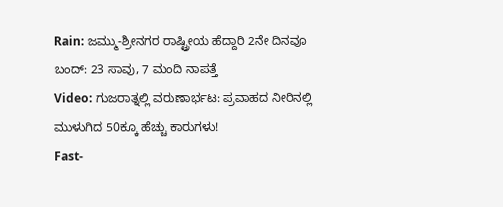Rain: ಜಮ್ಮು-ಶ್ರೀನಗರ ರಾಷ್ಟ್ರೀಯ ಹೆದ್ದಾರಿ 2ನೇ ದಿನವೂ ಬಂದ್: 23 ಸಾವು, 7 ಮಂದಿ ನಾಪತ್ತೆ
Video: ಗುಜರಾತ್ನಲ್ಲಿ ವರುಣಾರ್ಭಟ: ಪ್ರವಾಹದ ನೀರಿನಲ್ಲಿ ಮುಳುಗಿದ 50ಕ್ಕೂ ಹೆಚ್ಚು ಕಾರುಗಳು!
Fast-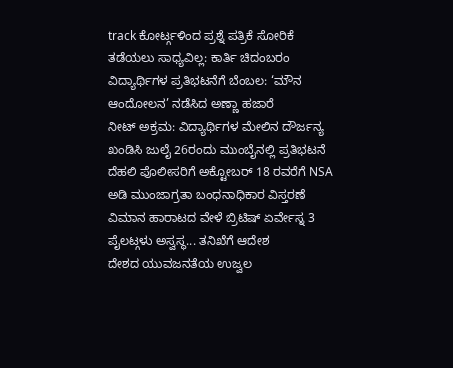track ಕೋರ್ಟ್ಗಳಿಂದ ಪ್ರಶ್ನೆ ಪತ್ರಿಕೆ ಸೋರಿಕೆ ತಡೆಯಲು ಸಾಧ್ಯವಿಲ್ಲ: ಕಾರ್ತಿ ಚಿದಂಬರಂ
ವಿದ್ಯಾರ್ಥಿಗಳ ಪ್ರತಿಭಟನೆಗೆ ಬೆಂಬಲ: ‘ಮೌನ ಆಂದೋಲನ’ ನಡೆಸಿದ ಅಣ್ಣಾ ಹಜಾರೆ
ನೀಟ್ ಅಕ್ರಮ: ವಿದ್ಯಾರ್ಥಿಗಳ ಮೇಲಿನ ದೌರ್ಜನ್ಯ ಖಂಡಿಸಿ ಜುಲೈ 26ರಂದು ಮುಂಬೈನಲ್ಲಿ ಪ್ರತಿಭಟನೆ
ದೆಹಲಿ ಪೊಲೀಸರಿಗೆ ಅಕ್ಟೋಬರ್ 18 ರವರೆಗೆ NSA ಅಡಿ ಮುಂಜಾಗ್ರತಾ ಬಂಧನಾಧಿಕಾರ ವಿಸ್ತರಣೆ
ವಿಮಾನ ಹಾರಾಟದ ವೇಳೆ ಬ್ರಿಟಿಷ್ ಏರ್ವೇಸ್ನ 3 ಪೈಲಟ್ಗಳು ಅಸ್ವಸ್ಥ... ತನಿಖೆಗೆ ಆದೇಶ
ದೇಶದ ಯುವಜನತೆಯ ಉಜ್ವಲ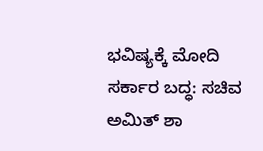ಭವಿಷ್ಯಕ್ಕೆ ಮೋದಿ ಸರ್ಕಾರ ಬದ್ಧ: ಸಚಿವ ಅಮಿತ್ ಶಾ